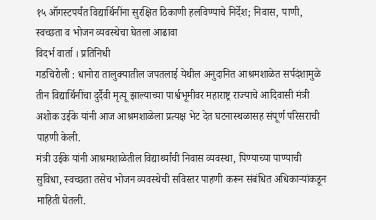१५ ऑगस्टपर्यंत विद्यार्थिनींना सुरक्षित ठिकाणी हलविण्याचे निर्देश; निवास, पाणी, स्वच्छता व भोजन व्यवस्थेचा घेतला आढावा
विदर्भ वार्ता । प्रतिनिधी
गडचिरोली : धानोरा तालुक्यातील जपतलाई येथील अनुदानित आश्रमशाळेत सर्पदंशामुळे तीन विद्यार्थिनींचा दुर्दैवी मृत्यू झाल्याच्या पार्श्वभूमीवर महाराष्ट्र राज्याचे आदिवासी मंत्री अशोक उईके यांनी आज आश्रमशाळेला प्रत्यक्ष भेट देत घटनास्थळासह संपूर्ण परिसराची पाहणी केली.
मंत्री उईके यांनी आश्रमशाळेतील विद्यार्थ्यांची निवास व्यवस्था, पिण्याच्या पाण्याची सुविधा, स्वच्छता तसेच भोजन व्यवस्थेची सविस्तर पाहणी करून संबंधित अधिकाऱ्यांकडून माहिती घेतली.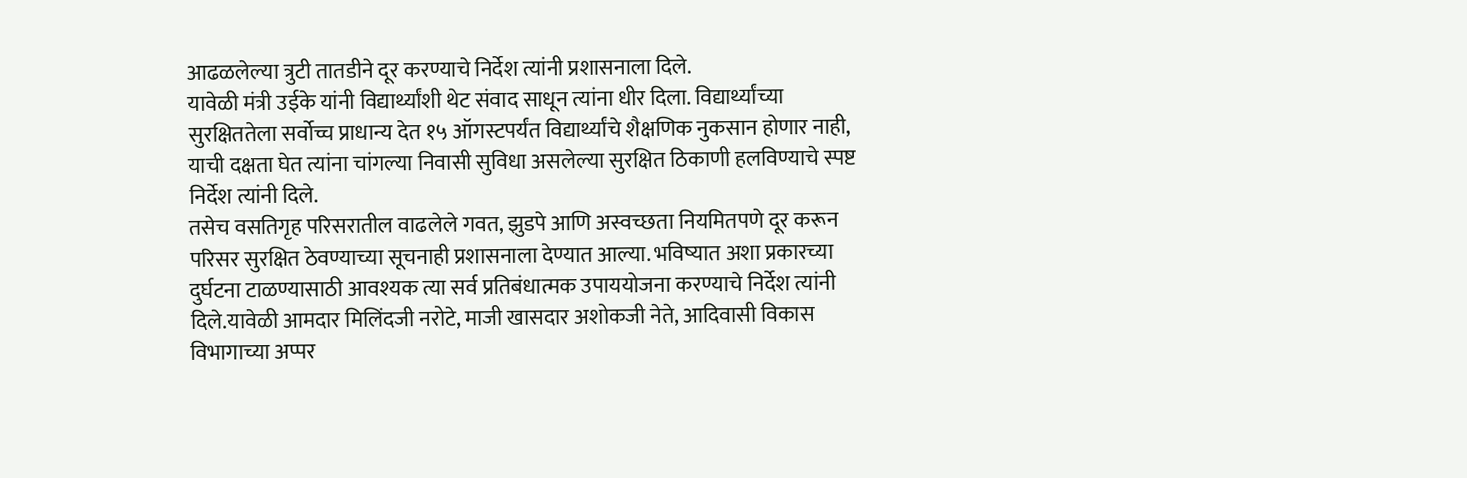आढळलेल्या त्रुटी तातडीने दूर करण्याचे निर्देश त्यांनी प्रशासनाला दिले.
यावेळी मंत्री उईके यांनी विद्यार्थ्यांशी थेट संवाद साधून त्यांना धीर दिला. विद्यार्थ्यांच्या सुरक्षिततेला सर्वोच्च प्राधान्य देत १५ ऑगस्टपर्यंत विद्यार्थ्यांचे शैक्षणिक नुकसान होणार नाही, याची दक्षता घेत त्यांना चांगल्या निवासी सुविधा असलेल्या सुरक्षित ठिकाणी हलविण्याचे स्पष्ट निर्देश त्यांनी दिले.
तसेच वसतिगृह परिसरातील वाढलेले गवत, झुडपे आणि अस्वच्छता नियमितपणे दूर करून परिसर सुरक्षित ठेवण्याच्या सूचनाही प्रशासनाला देण्यात आल्या. भविष्यात अशा प्रकारच्या दुर्घटना टाळण्यासाठी आवश्यक त्या सर्व प्रतिबंधात्मक उपाययोजना करण्याचे निर्देश त्यांनी दिले.यावेळी आमदार मिलिंदजी नरोटे, माजी खासदार अशोकजी नेते, आदिवासी विकास विभागाच्या अप्पर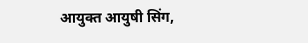आयुक्त आयुषी सिंग,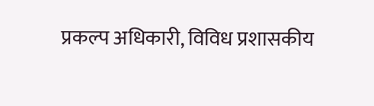प्रकल्प अधिकारी, विविध प्रशासकीय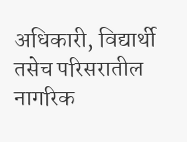अधिकारी, विद्यार्थी तसेच परिसरातील नागरिक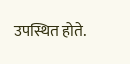उपस्थित होते.